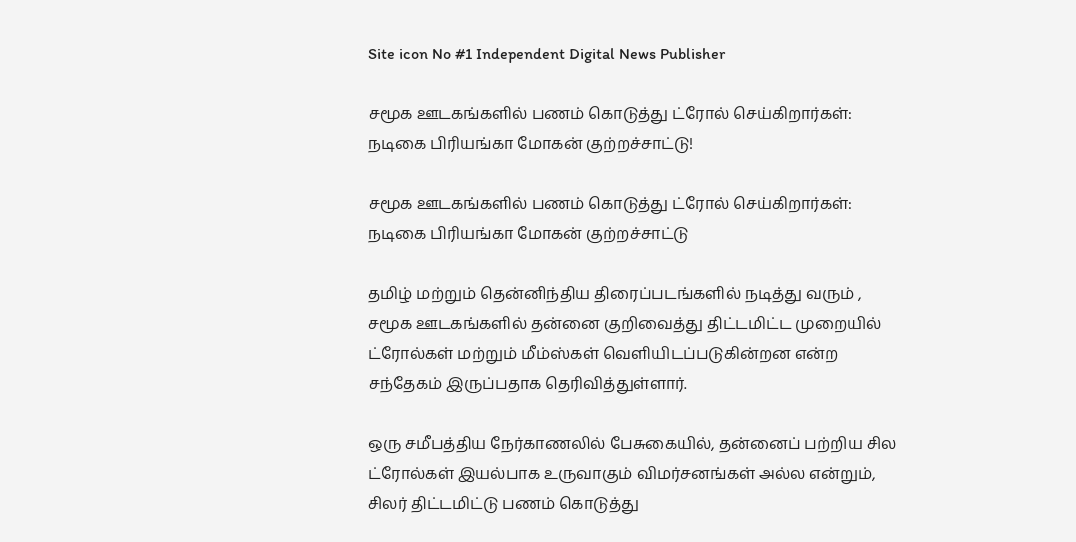Site icon No #1 Independent Digital News Publisher

சமூக ஊடகங்களில் பணம் கொடுத்து ட்ரோல் செய்கிறார்கள்: நடிகை பிரியங்கா மோகன் குற்றச்சாட்டு!

சமூக ஊடகங்களில் பணம் கொடுத்து ட்ரோல் செய்கிறார்கள்: நடிகை பிரியங்கா மோகன் குற்றச்சாட்டு

தமிழ் மற்றும் தென்னிந்திய திரைப்படங்களில் நடித்து வரும் , சமூக ஊடகங்களில் தன்னை குறிவைத்து திட்டமிட்ட முறையில் ட்ரோல்கள் மற்றும் மீம்ஸ்கள் வெளியிடப்படுகின்றன என்ற சந்தேகம் இருப்பதாக தெரிவித்துள்ளார்.

ஒரு சமீபத்திய நேர்காணலில் பேசுகையில், தன்னைப் பற்றிய சில ட்ரோல்கள் இயல்பாக உருவாகும் விமர்சனங்கள் அல்ல என்றும், சிலர் திட்டமிட்டு பணம் கொடுத்து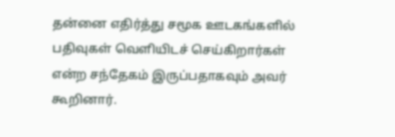தன்னை எதிர்த்து சமூக ஊடகங்களில் பதிவுகள் வெளியிடச் செய்கிறார்கள் என்ற சந்தேகம் இருப்பதாகவும் அவர் கூறினார்.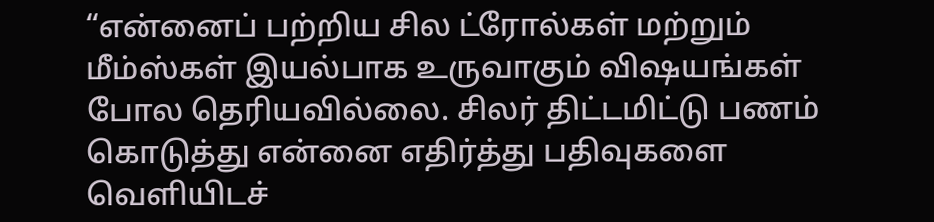“என்னைப் பற்றிய சில ட்ரோல்கள் மற்றும் மீம்ஸ்கள் இயல்பாக உருவாகும் விஷயங்கள் போல தெரியவில்லை. சிலர் திட்டமிட்டு பணம் கொடுத்து என்னை எதிர்த்து பதிவுகளை வெளியிடச்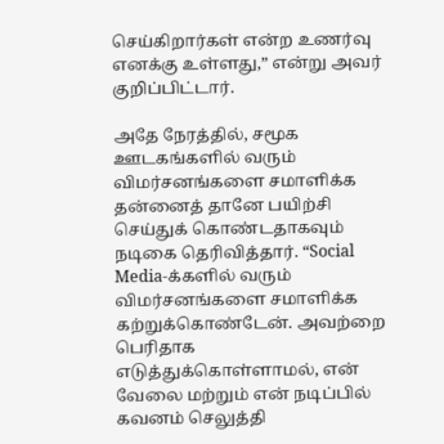செய்கிறார்கள் என்ற உணர்வு எனக்கு உள்ளது,” என்று அவர் குறிப்பிட்டார்.

அதே நேரத்தில், சமூக ஊடகங்களில் வரும் விமர்சனங்களை சமாளிக்க தன்னைத் தானே பயிற்சி செய்துக் கொண்டதாகவும் நடிகை தெரிவித்தார். “Social Media-க்களில் வரும் விமர்சனங்களை சமாளிக்க கற்றுக்கொண்டேன். அவற்றை பெரிதாக எடுத்துக்கொள்ளாமல், என் வேலை மற்றும் என் நடிப்பில் கவனம் செலுத்தி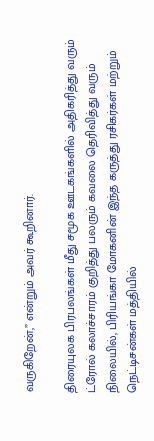வருகிறேன்,” என்றும் அவர் கூறினார்.

திரையுலக பிரபலங்கள் மீது சமூக ஊடகங்களில் அதிகரித்து வரும் ட்ரோல் கலாச்சாரம் குறித்து பலரும் கவலை தெரிவித்து வரும் நிலையில், பிரியங்கா மோகனின் இந்த கருத்து ரசிகர்கள் மற்றும் நெட்டிசன்கள் மத்தியில்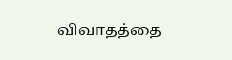விவாதத்தை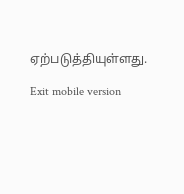ஏற்படுத்தியுள்ளது.

Exit mobile version